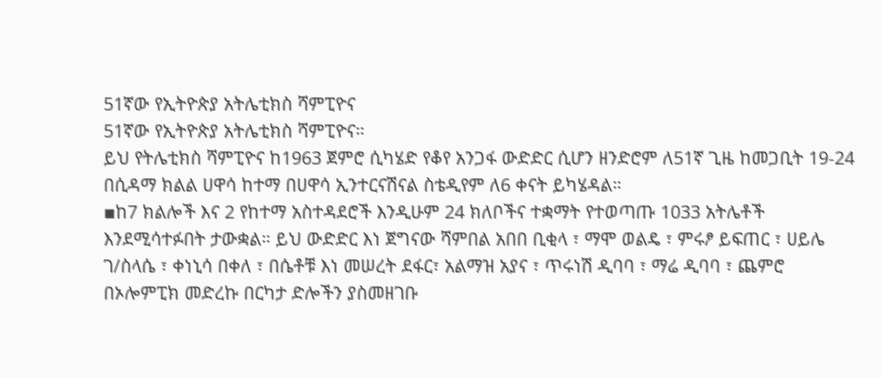51ኛው የኢትዮጵያ አትሌቲክስ ሻምፒዮና
51ኛው የኢትዮጵያ አትሌቲክስ ሻምፒዮና።
ይህ የትሌቲክስ ሻምፒዮና ከ1963 ጀምሮ ሲካሄድ የቆየ አንጋፋ ውድድር ሲሆን ዘንድሮም ለ51ኛ ጊዜ ከመጋቢት 19-24 በሲዳማ ክልል ሀዋሳ ከተማ በሀዋሳ ኢንተርናሽናል ስቴዲየም ለ6 ቀናት ይካሄዳል።
▪ከ7 ክልሎች እና 2 የከተማ አስተዳደሮች እንዲሁም 24 ክለቦችና ተቋማት የተወጣጡ 1033 አትሌቶች እንደሚሳተፉበት ታውቋል። ይህ ውድድር እነ ጀግናው ሻምበል አበበ ቢቂላ ፣ ማሞ ወልዴ ፣ ምሩፆ ይፍጠር ፣ ሀይሌ ገ/ስላሴ ፣ ቀነኒሳ በቀለ ፣ በሴቶቹ እነ መሠረት ደፋር፣ አልማዝ አያና ፣ ጥሩነሽ ዲባባ ፣ ማሬ ዲባባ ፣ ጨምሮ በኦሎምፒክ መድረኩ በርካታ ድሎችን ያስመዘገቡ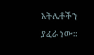አትሌቶችን ያፈራ ነው።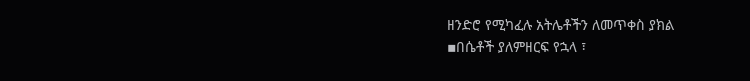ዘንድሮ የሚካፈሉ አትሌቶችን ለመጥቀስ ያክል
▪በሴቶች ያለምዘርፍ የኋላ ፣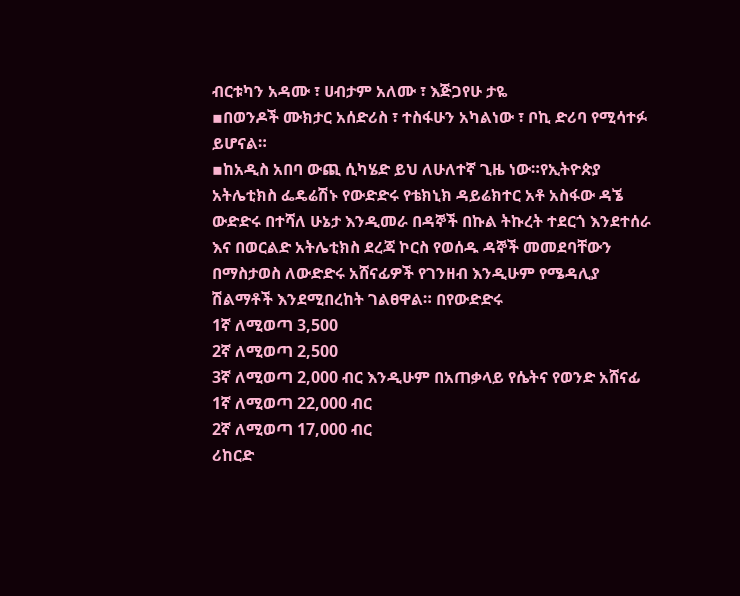ብርቱካን አዳሙ ፣ ሀብታም አለሙ ፣ እጅጋየሁ ታዬ
▪በወንዶች ሙክታር አሰድሪስ ፣ ተስፋሁን አካልነው ፣ ቦኪ ድሪባ የሚሳተፉ ይሆናል።
▪ከአዲስ አበባ ውጪ ሲካሄድ ይህ ለሁለተኛ ጊዜ ነው።የኢትዮጵያ አትሌቲክስ ፌዴሬሽኑ የውድድሩ የቴክኒክ ዳይሬክተር አቶ አስፋው ዳኜ ውድድሩ በተሻለ ሁኔታ እንዲመራ በዳኞች በኩል ትኩረት ተደርጎ እንደተሰራ እና በወርልድ አትሌቲክስ ደረጃ ኮርስ የወሰዱ ዳኞች መመደባቸውን በማስታወስ ለውድድሩ አሸናፊዎች የገንዘብ እንዲሁም የሜዳሊያ ሽልማቶች እንደሚበረከት ገልፀዋል። በየውድድሩ
1ኛ ለሚወጣ 3,500
2ኛ ለሚወጣ 2,500
3ኛ ለሚወጣ 2,000 ብር እንዲሁም በአጠቃላይ የሴትና የወንድ አሸናፊ
1ኛ ለሚወጣ 22,000 ብር
2ኛ ለሚወጣ 17,000 ብር
ሪከርድ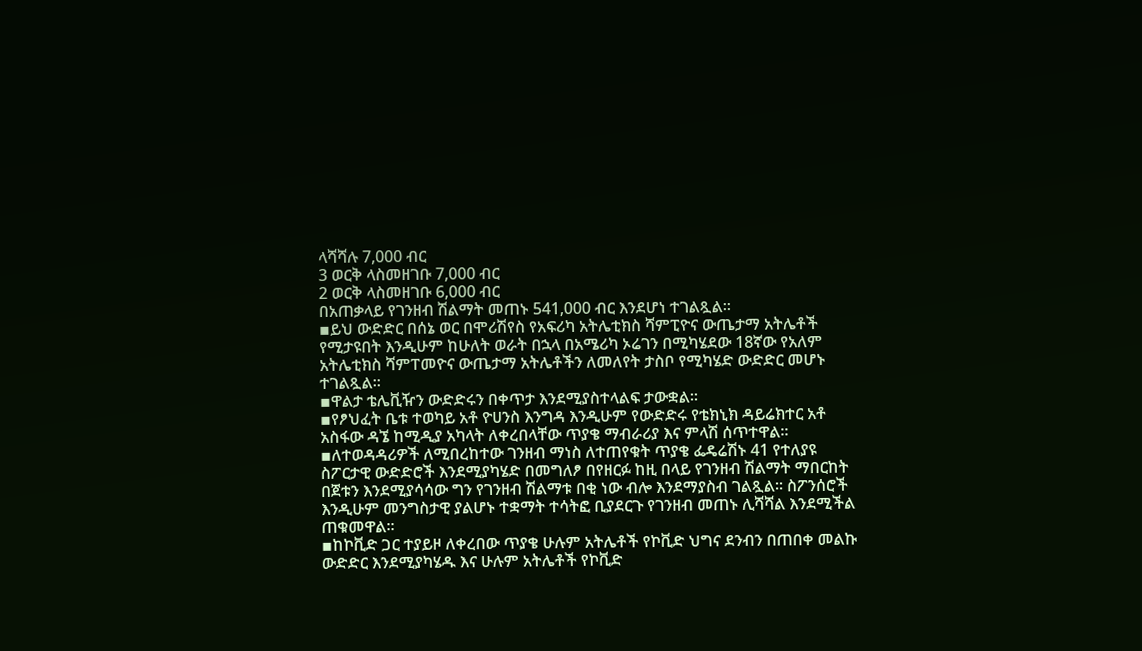ላሻሻሉ 7,000 ብር
3 ወርቅ ላስመዘገቡ 7,000 ብር
2 ወርቅ ላስመዘገቡ 6,000 ብር
በአጠቃላይ የገንዘብ ሽልማት መጠኑ 541,000 ብር እንደሆነ ተገልጿል።
▪ይህ ውድድር በሰኔ ወር በሞሪሽየስ የአፍሪካ አትሌቲክስ ሻምፒዮና ውጤታማ አትሌቶች የሚታዩበት እንዲሁም ከሁለት ወራት በኋላ በአሜሪካ ኦሬገን በሚካሄደው 18ኛው የአለም አትሌቲክስ ሻምፐመዮና ውጤታማ አትሌቶችን ለመለየት ታስቦ የሚካሄድ ውድድር መሆኑ ተገልጿል።
▪ዋልታ ቴሌቪዥን ውድድሩን በቀጥታ እንደሚያስተላልፍ ታውቋል።
▪የፆህፈት ቤቱ ተወካይ አቶ ዮሀንስ እንግዳ እንዲሁም የውድድሩ የቴክኒክ ዳይሬክተር አቶ አስፋው ዳኜ ከሚዲያ አካላት ለቀረበላቸው ጥያቄ ማብራሪያ እና ምላሽ ሰጥተዋል።
▪ለተወዳዳሪዎች ለሚበረከተው ገንዘብ ማነስ ለተጠየቁት ጥያቄ ፌዴሬሽኑ 41 የተለያዩ ስፖርታዊ ውድድሮች እንደሚያካሄድ በመግለፆ በየዘርፉ ከዚ በላይ የገንዘብ ሽልማት ማበርከት በጀቱን እንደሚያሳሳው ግን የገንዘብ ሽልማቱ በቂ ነው ብሎ እንደማያስብ ገልጿል። ስፖንሰሮች እንዲሁም መንግስታዊ ያልሆኑ ተቋማት ተሳትፎ ቢያደርጉ የገንዘብ መጠኑ ሊሻሻል እንደሚችል ጠቁመዋል።
▪ከኮቪድ ጋር ተያይዞ ለቀረበው ጥያቄ ሁሉም አትሌቶች የኮቪድ ህግና ደንብን በጠበቀ መልኩ ውድድር እንደሚያካሄዱ እና ሁሉም አትሌቶች የኮቪድ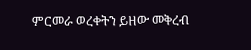ምርመራ ወረቀትን ይዘው መቅረብ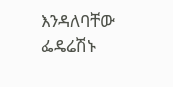እንዳለባቸው ፌዴሬሽኑ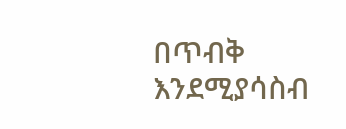በጥብቅ እንደሚያሳስብ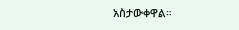አስታውቀዋል።